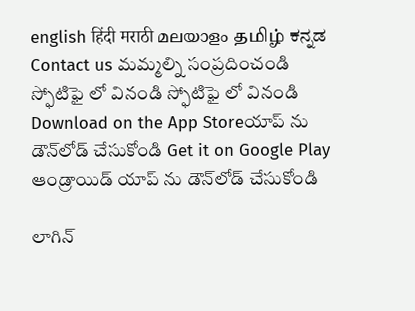english हिंदी मराठी മലയാളം தமிழ் ಕನ್ನಡ Contact us మమ్మల్ని సంప్రదించండి స్ఫోటిఫై లో వినండి స్ఫోటిఫై లో వినండి Download on the App Storeయాప్ ను డౌన్‌లోడ్ చేసుకోండి Get it on Google Play ఆండ్రాయిడ్ యాప్ ను డౌన్‌లోడ్ చేసుకోండి

లాగిన్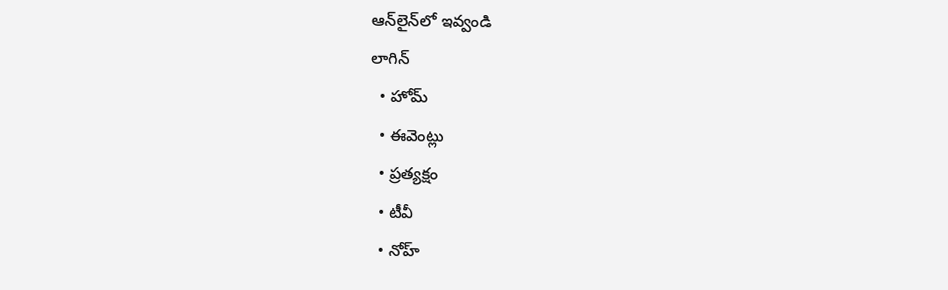ఆన్‌లైన్‌లో ఇవ్వండి
లాగిన్
  • హోమ్
  • ఈవెంట్లు
  • ప్రత్యక్షం
  • టీవీ
  • నోహ్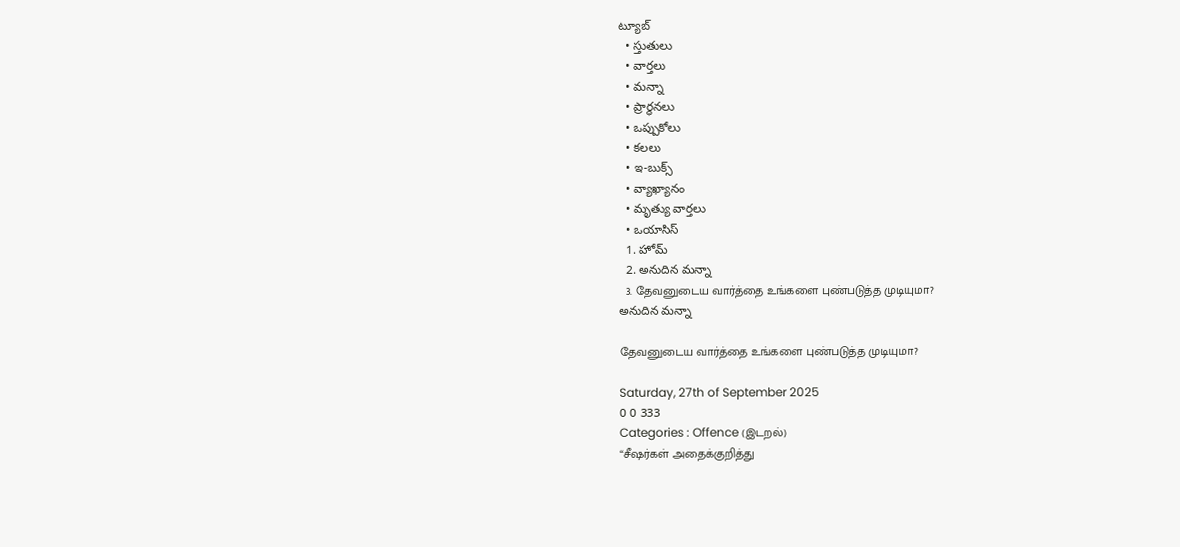ట్యూబ్
  • స్తుతులు
  • వార్తలు
  • మన్నా
  • ప్రార్థనలు
  • ఒప్పుకోలు
  • కలలు
  • ఇ-బుక్స్
  • వ్యాఖ్యానం
  • మృత్యు వార్తలు
  • ఒయాసిస్
  1. హోమ్
  2. అనుదిన మన్నా
  3. தேவனுடைய வார்த்தை உங்களை புண்படுத்த முடியுமா?
అనుదిన మన్నా

தேவனுடைய வார்த்தை உங்களை புண்படுத்த முடியுமா?

Saturday, 27th of September 2025
0 0 333
Categories : Offence (இடறல்)
“சீஷர்கள் அதைக்குறித்து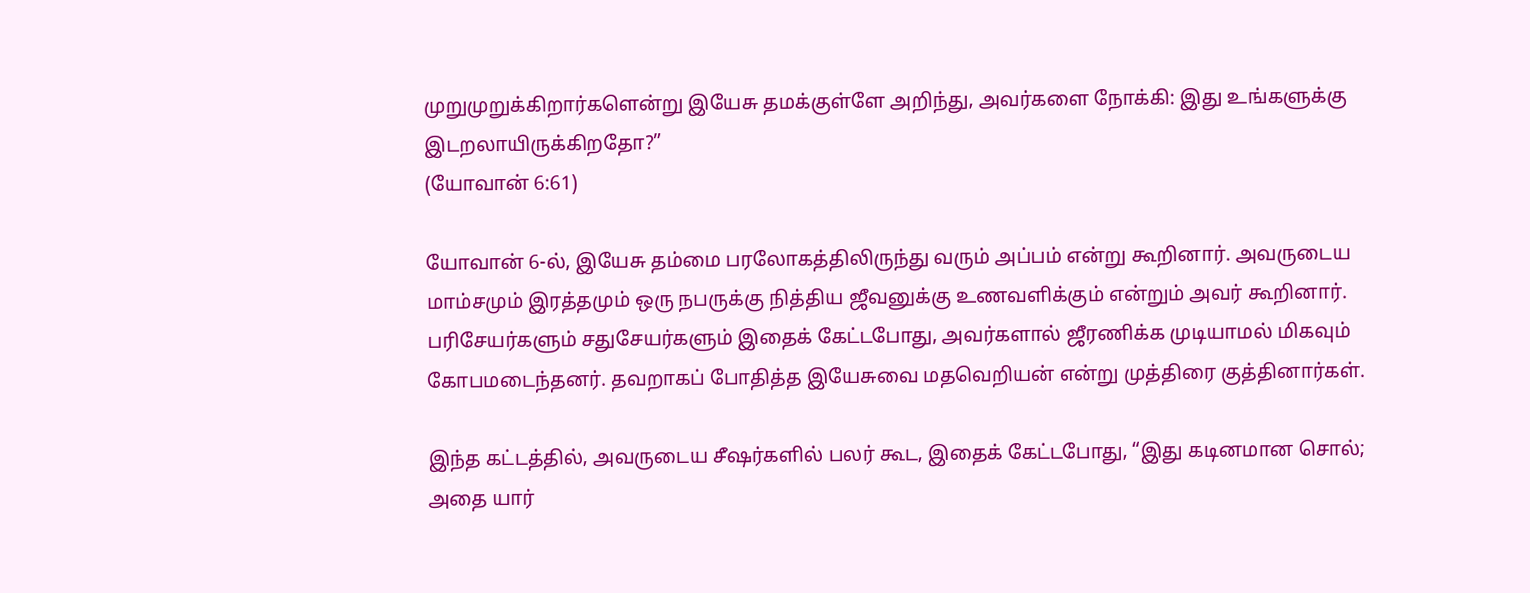முறுமுறுக்கிறார்களென்று இயேசு தமக்குள்ளே அறிந்து, அவர்களை நோக்கி: இது உங்களுக்கு இடறலாயிருக்கிறதோ?”
(யோவான் 6:61)

யோவான் 6-ல், இயேசு தம்மை பரலோகத்திலிருந்து வரும் அப்பம் என்று கூறினார். அவருடைய மாம்சமும் இரத்தமும் ஒரு நபருக்கு நித்திய ஜீவனுக்கு உணவளிக்கும் என்றும் அவர் கூறினார். பரிசேயர்களும் சதுசேயர்களும் இதைக் கேட்டபோது, அவர்களால் ஜீரணிக்க முடியாமல் மிகவும் கோபமடைந்தனர். தவறாகப் போதித்த இயேசுவை மதவெறியன் என்று முத்திரை குத்தினார்கள்.

இந்த கட்டத்தில், அவருடைய சீஷர்களில் பலர் கூட, இதைக் கேட்டபோது, “இது கடினமான சொல்; அதை யார்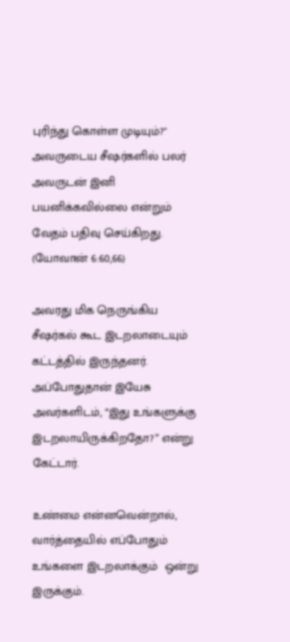புரிந்து கொள்ள முடியும்?" அவருடைய சீஷர்களில் பலர் அவருடன் இனி பயனிக்கவில்லை என்றும் வேதம் பதிவு செய்கிறது. (யோவான் 6:60,66)

அவரது மிக நெருங்கிய சீஷர்கல் கூட இடறலாடையும்  கட்டத்தில் இருந்தனர். அப்போதுதான் இயேசு அவர்களிடம், “இது உங்களுக்கு இடறலாயிருக்கிறதோ?” என்று கேட்டார்.

உண்மை என்னவென்றால், வார்த்தையில் எப்போதும் உங்களை இடறலாக்கும்  ஒன்று இருக்கும்.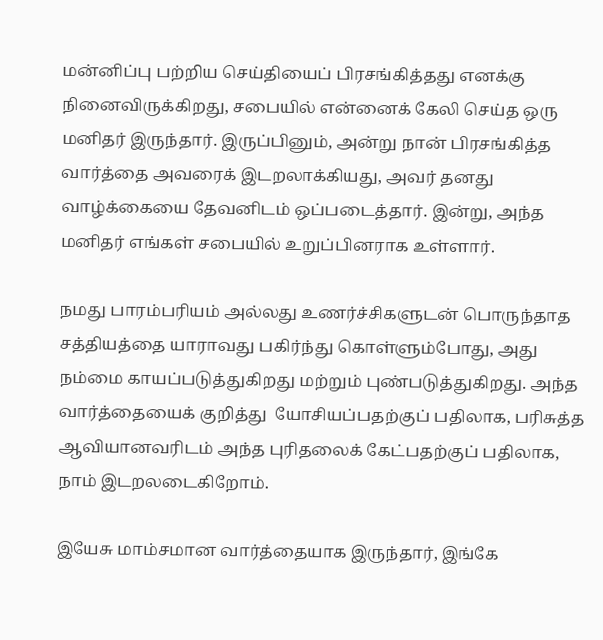மன்னிப்பு பற்றிய செய்தியைப் பிரசங்கித்தது எனக்கு நினைவிருக்கிறது, சபையில் என்னைக் கேலி செய்த ஒரு மனிதர் இருந்தார். இருப்பினும், அன்று நான் பிரசங்கித்த வார்த்தை அவரைக் இடறலாக்கியது, அவர் தனது வாழ்க்கையை தேவனிடம் ஒப்படைத்தார். இன்று, அந்த மனிதர் எங்கள் சபையில் உறுப்பினராக உள்ளார்.

நமது பாரம்பரியம் அல்லது உணர்ச்சிகளுடன் பொருந்தாத சத்தியத்தை யாராவது பகிர்ந்து கொள்ளும்போது, அது நம்மை காயப்படுத்துகிறது மற்றும் புண்படுத்துகிறது. அந்த வார்த்தையைக் குறித்து  யோசியப்பதற்குப் பதிலாக, பரிசுத்த ஆவியானவரிடம் அந்த புரிதலைக் கேட்பதற்குப் பதிலாக, நாம் இடறலடைகிறோம்.

இயேசு மாம்சமான வார்த்தையாக இருந்தார், இங்கே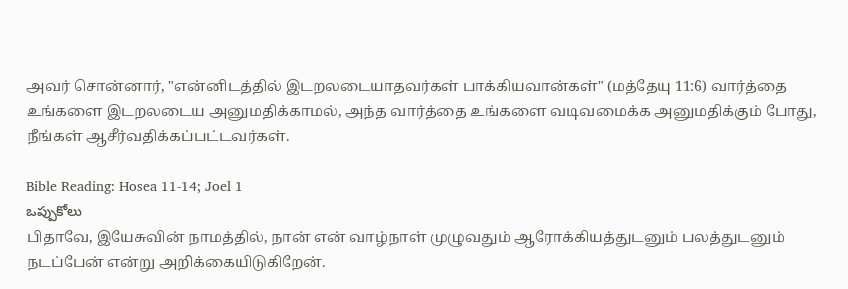அவர் சொன்னார், "என்னிடத்தில் இடறலடையாதவர்கள் பாக்கியவான்கள்" (மத்தேயு 11:6) வார்த்தை உங்களை இடறலடைய அனுமதிக்காமல், அந்த வார்த்தை உங்களை வடிவமைக்க அனுமதிக்கும் போது, நீங்கள் ஆசீர்வதிக்கப்பட்டவர்கள்.

Bible Reading: Hosea 11-14; Joel 1
ఒప్పుకోలు
பிதாவே, இயேசுவின் நாமத்தில், நான் என் வாழ்நாள் முழுவதும் ஆரோக்கியத்துடனும் பலத்துடனும் நடப்பேன் என்று அறிக்கையிடுகிறேன்.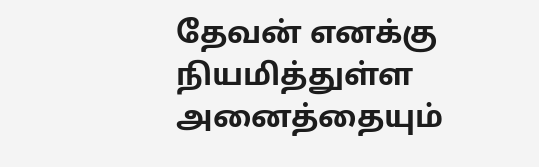தேவன் எனக்கு நியமித்துள்ள அனைத்தையும்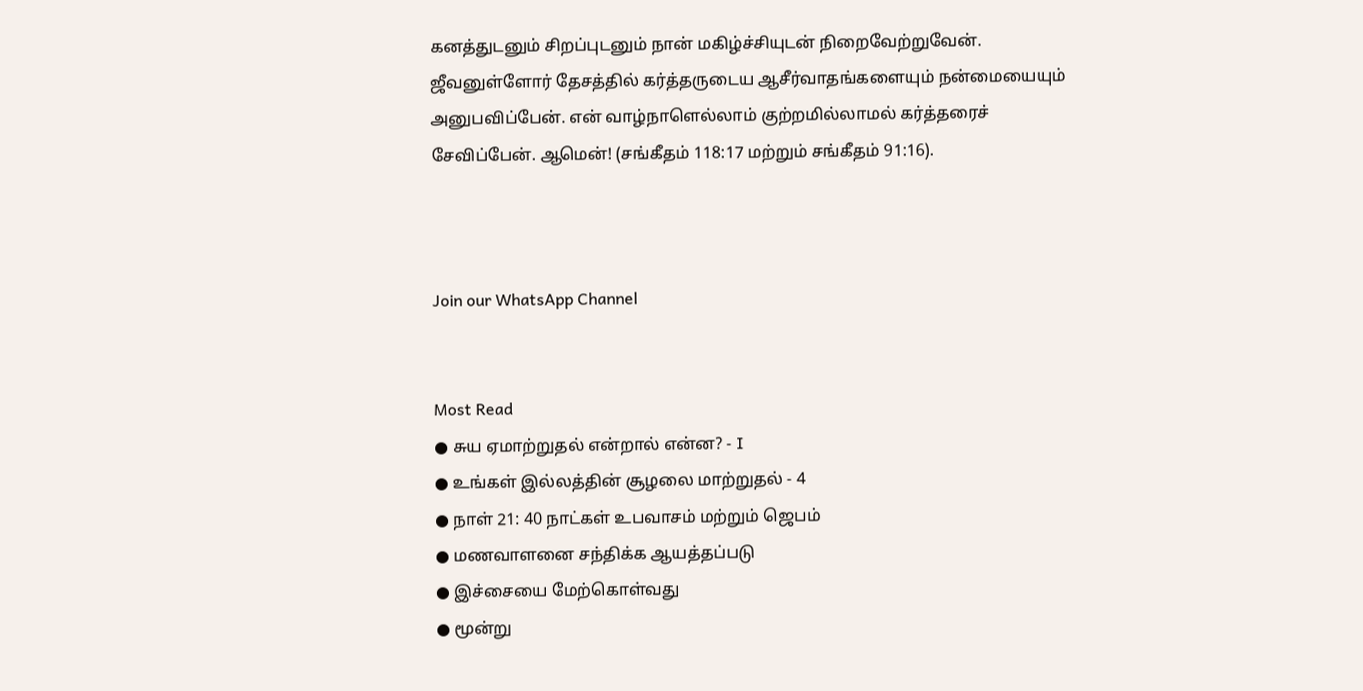கனத்துடனும் சிறப்புடனும் நான் மகிழ்ச்சியுடன் நிறைவேற்றுவேன். ஜீவனுள்ளோர் தேசத்தில் கர்த்தருடைய ஆசீர்வாதங்களையும் நன்மையையும் அனுபவிப்பேன். என் வாழ்நாளெல்லாம் குற்றமில்லாமல் கர்த்தரைச் சேவிப்பேன். ஆமென்! (சங்கீதம் 118:17 மற்றும் சங்கீதம் 91:16).



Join our WhatsApp Channel


Most Read
● சுய ஏமாற்றுதல் என்றால் என்ன? - I
● உங்கள் இல்லத்தின் சூழலை மாற்றுதல் - 4
● நாள் 21: 40 நாட்கள் உபவாசம் மற்றும் ஜெபம்
● மணவாளனை சந்திக்க ஆயத்தப்படு
● இச்சையை மேற்கொள்வது
● மூன்று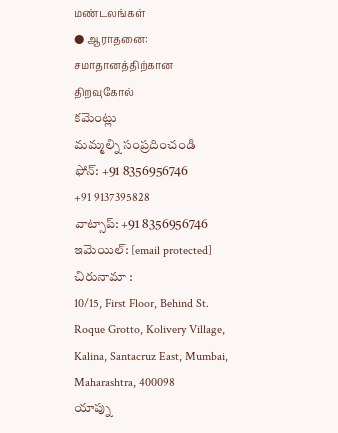மண்டலங்கள்
● ஆராதனை: சமாதானத்திற்கான திறவுகோல்
కమెంట్లు
మమ్మల్ని సంప్రదించండి
ఫోన్: +91 8356956746
+91 9137395828
వాట్సాప్: +91 8356956746
ఇమెయిల్: [email protected]
చిరునామా :
10/15, First Floor, Behind St. Roque Grotto, Kolivery Village, Kalina, Santacruz East, Mumbai, Maharashtra, 400098
యాప్ను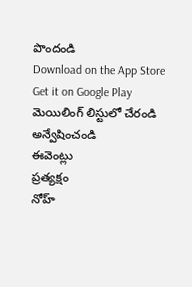పొందండి
Download on the App Store
Get it on Google Play
మెయిలింగ్ లిస్టులో చేరండి
అన్వేషించండి
ఈవెంట్లు
ప్రత్యక్షం
నోహ్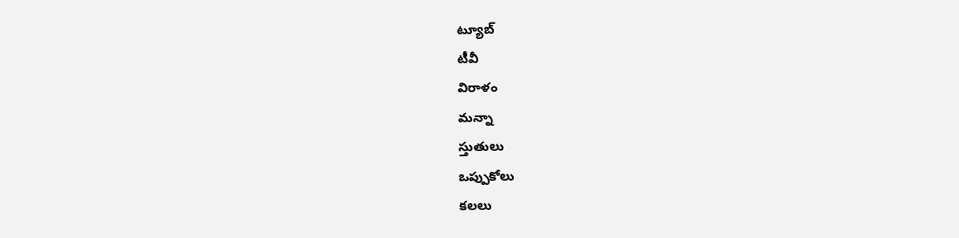ట్యూబ్
టీవీ
విరాళం
మన్నా
స్తుతులు
ఒప్పుకోలు
కలలు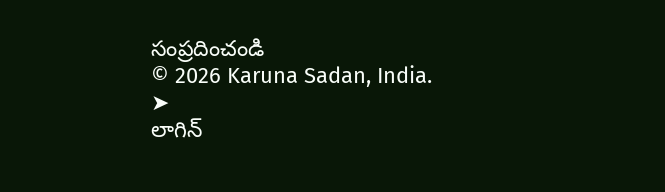సంప్రదించండి
© 2026 Karuna Sadan, India.
➤
లాగిన్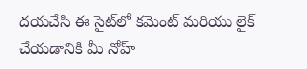దయచేసి ఈ సైట్‌లో కమెంట్ మరియు లైక్ చేయడానికి మీ నోహ్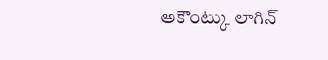అకౌంట్కు లాగిన్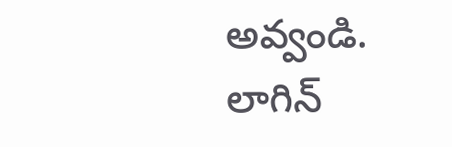అవ్వండి.
లాగిన్